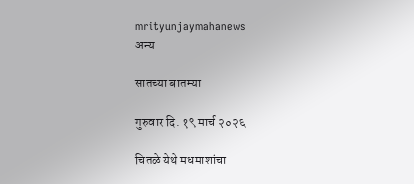mrityunjaymahanews
अन्य

सातच्या बातम्या

गुरुवार दि. १९ मार्च २०२६

चितळे येथे मधमाशांचा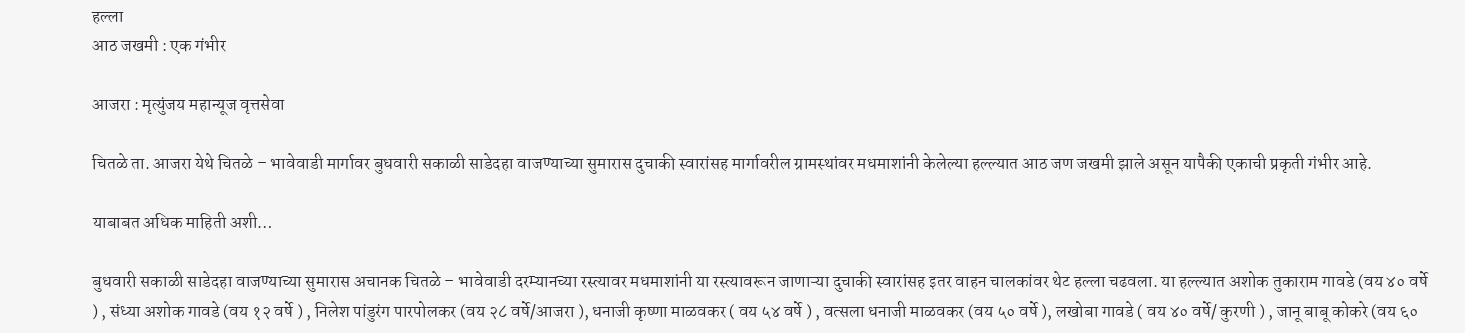हल्ला
आठ जखमी : एक गंभीर

आजरा : मृत्युंजय महान्यूज वृत्तसेवा

चितळे ता. आजरा येथे चितळे – भावेवाडी मार्गावर बुधवारी सकाळी साडेदहा वाजण्याच्या सुमारास दुचाकी स्वारांसह मार्गावरील ग्रामस्थांवर मधमाशांनी केलेल्या हल्ल्यात आठ जण जखमी झाले असून यापैकी एकाची प्रकृती गंभीर आहे.

याबाबत अधिक माहिती अशी…

बुधवारी सकाळी साडेदहा वाजण्याच्या सुमारास अचानक चितळे – भावेवाडी दरम्यानच्या रस्त्यावर मधमाशांनी या रस्त्यावरून जाणाऱ्या दुचाकी स्वारांसह इतर वाहन चालकांवर थेट हल्ला चढवला. या हल्ल्यात अशोक तुकाराम गावडे (वय ४० वर्षे ) , संध्या अशोक गावडे (वय १२ वर्षे ) , निलेश पांडुरंग पारपोलकर (वय २८ वर्षे/आजरा ), धनाजी कृष्णा माळवकर ( वय ५४ वर्षे ) , वत्सला धनाजी माळवकर (वय ५० वर्षे ), लखोबा गावडे ( वय ४० वर्षे/ कुरणी ) , जानू बाबू कोकरे (वय ६०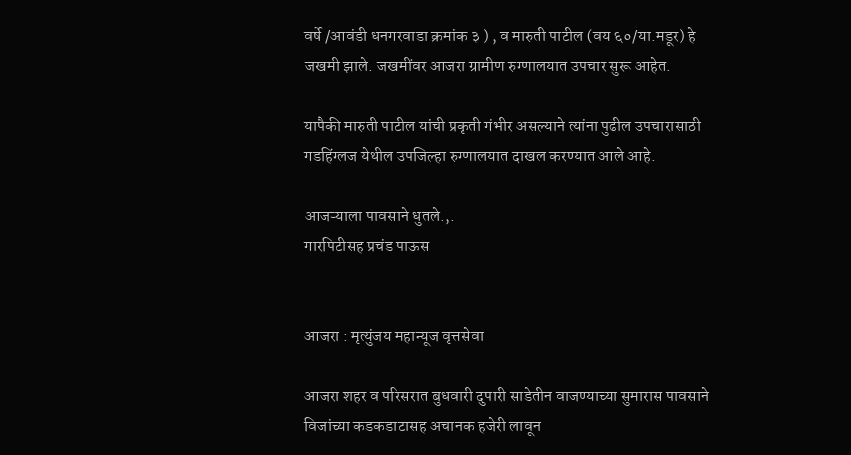वर्षे /आवंडी धनगरवाडा क्रमांक ३ ) , व मारुती पाटील (वय ६०/या.मडूर) हे जखमी झाले. जखमींवर आजरा ग्रामीण रुग्णालयात उपचार सुरू आहेत.

यापैकी मारुती पाटील यांची प्रकृती गंभीर असल्याने त्यांना पुढील उपचारासाठी गडहिंग्लज येथील उपजिल्हा रुग्णालयात दाखल करण्यात आले आहे.

आजऱ्याला पावसाने धुतले.,.
गारपिटीसह प्रचंड पाऊस


आजरा : मृत्युंजय महान्यूज वृत्तसेवा

आजरा शहर व परिसरात बुधवारी दुपारी साडेतीन वाजण्याच्या सुमारास पावसाने विजांच्या कडकडाटासह अचानक हजेरी लावून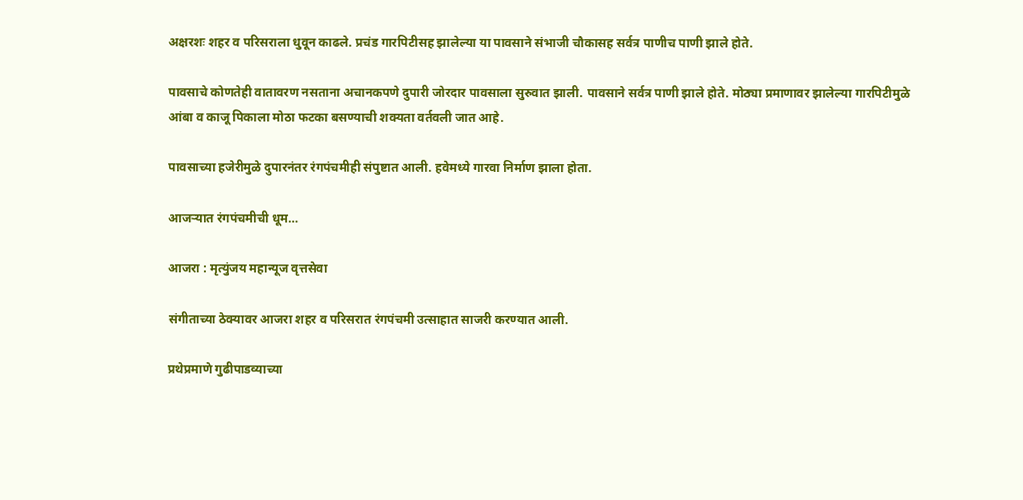अक्षरशः शहर व परिसराला धुवून काढले. प्रचंड गारपिटीसह झालेल्या या पावसाने संभाजी चौकासह सर्वत्र पाणीच पाणी झाले होते.

पावसाचे कोणतेही वातावरण नसताना अचानकपणे दुपारी जोरदार पावसाला सुरुवात झाली. पावसाने सर्वत्र पाणी झाले होते. मोठ्या प्रमाणावर झालेल्या गारपिटीमुळे आंबा व काजू पिकाला मोठा फटका बसण्याची शक्यता वर्तवली जात आहे.

पावसाच्या हजेरीमुळे दुपारनंतर रंगपंचमीही संपुष्टात आली. हवेमध्ये गारवा निर्माण झाला होता.

आजऱ्यात रंगपंचमीची धूम…

आजरा : मृत्युंजय महान्यूज वृत्तसेवा

संगीताच्या ठेक्यावर आजरा शहर व परिसरात रंगपंचमी उत्साहात साजरी करण्यात आली.

प्रथेप्रमाणे गुढीपाडव्याच्या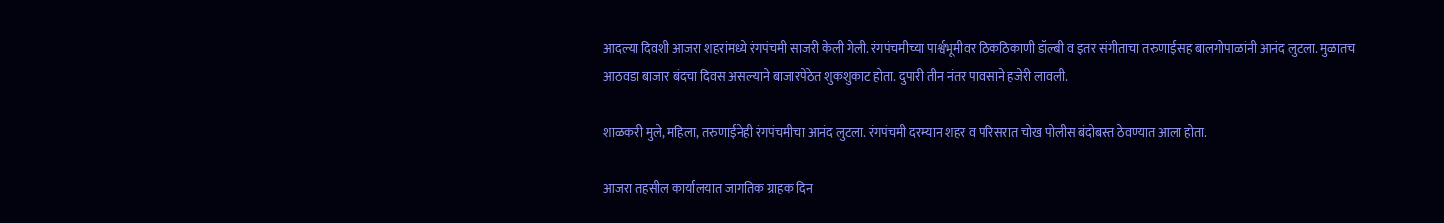आदल्या दिवशी आजरा शहरांमध्ये रंगपंचमी साजरी केली गेली. रंगपंचमीच्या पार्श्वभूमीवर ठिकठिकाणी डॉल्बी व इतर संगीताचा तरुणाईसह बालगोपाळांनी आनंद लुटला. मुळातच आठवडा बाजार बंदचा दिवस असल्याने बाजारपेठेत शुकशुकाट होता. दुपारी तीन नंतर पावसाने हजेरी लावली.

शाळकरी मुले, महिला, तरुणाईनेही रंगपंचमीचा आनंद लुटला. रंगपंचमी दरम्यान शहर व परिसरात चोख पोलीस बंदोबस्त ठेवण्यात आला होता.

आजरा तहसील कार्यालयात जागतिक ग्राहक दिन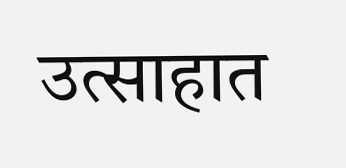उत्साहात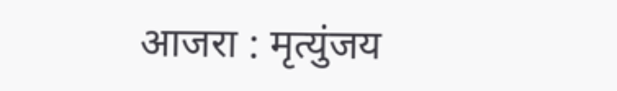आजरा : मृत्युंजय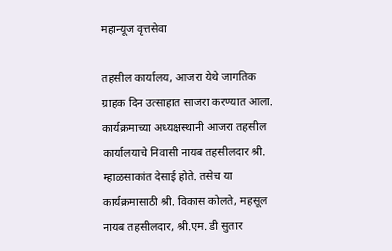महान्यूज वृत्तसेवा

तहसील कार्यालय, आजरा येथे जागतिक ग्राहक दिन उत्साहात साजरा करण्यात आला. कार्यक्रमाच्या अध्यक्षस्थानी आजरा तहसील कार्यालयाचे निवासी नायब तहसीलदार श्री. म्हाळसाकांत देसाई होते. तसेच या कार्यक्रमासाठी श्री. विकास कोलते, महसूल नायब तहसीलदार, श्री.एम. डी सुतार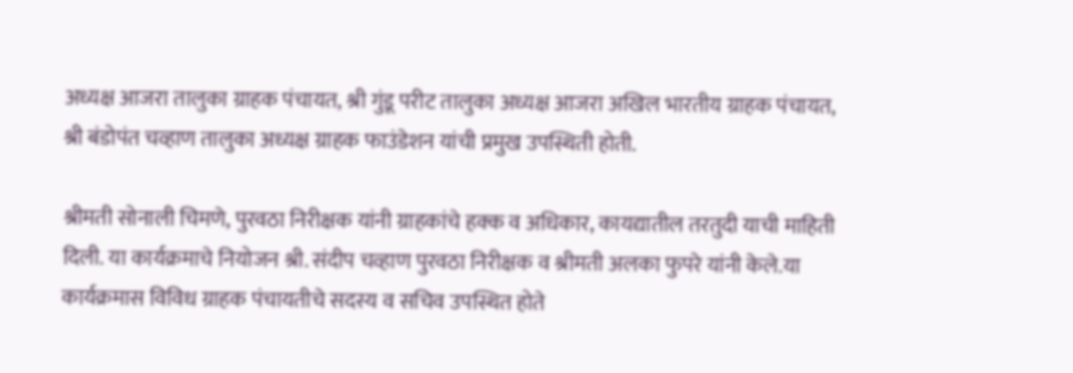अध्यक्ष आजरा तालुका ग्राहक पंचायत, श्री गुंडू परीट तालुका अध्यक्ष आजरा अखिल भारतीय ग्राहक पंचायत, श्री बंडोपंत चव्हाण तालुका अध्यक्ष ग्राहक फाउंडेशन यांची प्रमुख उपस्थिती होती.

श्रीमती सोनाली चिमणे, पुरवठा निरीक्षक यांनी ग्राहकांचे हक्क व अधिकार, कायद्यातील तरतुदी याची माहिती दिली. या कार्यक्रमाचे नियोजन श्री. संदीप चव्हाण पुरवठा निरीक्षक व श्रीमती अलका फुपरे यांनी केले.या कार्यक्रमास विविध ग्राहक पंचायतीचे सदस्य व सचिव उपस्थित होते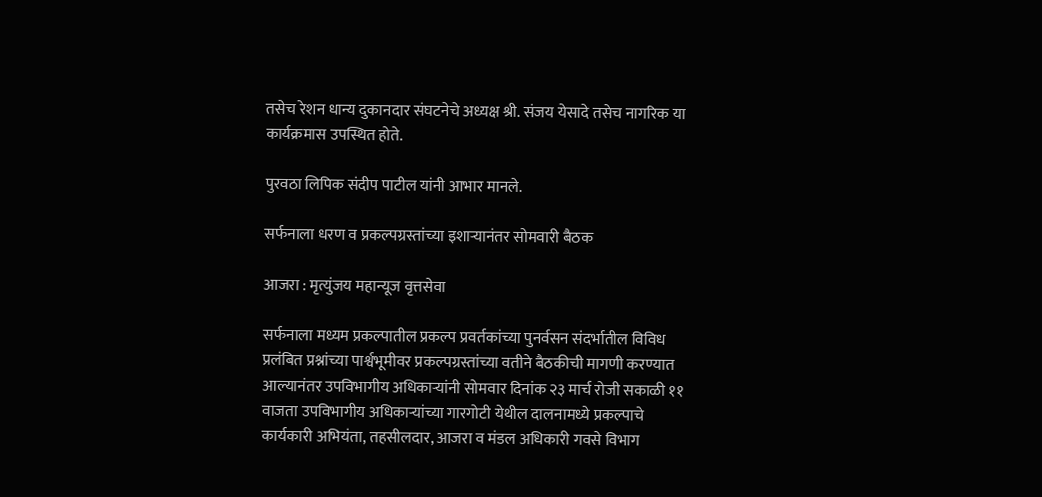तसेच रेशन धान्य दुकानदार संघटनेचे अध्यक्ष श्री. संजय येसादे तसेच नागरिक या कार्यक्रमास उपस्थित होते.

पुरवठा लिपिक संदीप पाटील यांनी आभार मानले.

सर्फनाला धरण व प्रकल्पग्रस्तांच्या इशाऱ्यानंतर सोमवारी बैठक

आजरा : मृत्युंजय महान्यूज वृत्तसेवा

सर्फनाला मध्यम प्रकल्पातील प्रकल्प प्रवर्तकांच्या पुनर्वसन संदर्भातील विविध प्रलंबित प्रश्नांच्या पार्श्वभूमीवर प्रकल्पग्रस्तांच्या वतीने बैठकीची मागणी करण्यात आल्यानंतर उपविभागीय अधिकाऱ्यांनी सोमवार दिनांक २३ मार्च रोजी सकाळी ११ वाजता उपविभागीय अधिकाऱ्यांच्या गारगोटी येथील दालनामध्ये प्रकल्पाचे कार्यकारी अभियंता, तहसीलदार, आजरा व मंडल अधिकारी गवसे विभाग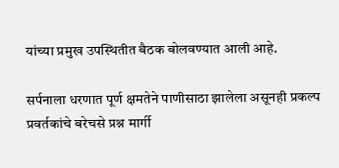यांच्या प्रमुख उपस्थितीत बैठक बोलवण्यात आली आहे.

सर्पनाला धरणात पूर्ण क्षमतेने पाणीसाठा झालेला असूनही प्रकल्प प्रवर्तकांचे बरेचसे प्रश्न मार्गी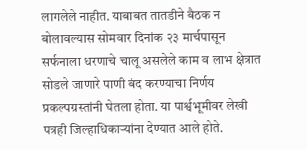लागलेले नाहीत. याबाबत तातडीने बैठक न बोलावल्यास सोमवार दिनांक २३ मार्चपासून सर्फनाला धरणाचे चालू असलेले काम व लाभ क्षेत्रात सोडले जाणारे पाणी बंद करण्याचा निर्णय प्रकल्पग्रस्तांनी घेतला होता. या पार्श्वभूमीवर लेखी पत्रही जिल्हाधिकाऱ्यांना देण्यात आले होते.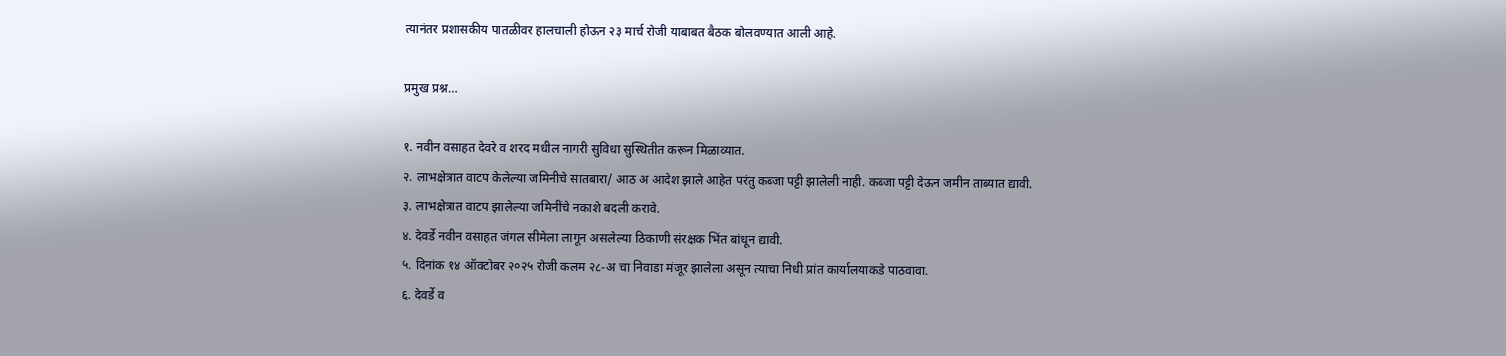त्यानंतर प्रशासकीय पातळीवर हालचाली होऊन २३ मार्च रोजी याबाबत बैठक बोलवण्यात आली आहे.

प्रमुख प्रश्न…

१. नवीन वसाहत देवरे व शरद मधील नागरी सुविधा सुस्थितीत करून मिळाव्यात.
२. लाभक्षेत्रात वाटप केलेल्या जमिनीचे सातबारा/ आठ अ आदेश झाले आहेत परंतु कब्जा पट्टी झालेली नाही. कब्जा पट्टी देऊन जमीन ताब्यात द्यावी.
३. लाभक्षेत्रात वाटप झालेल्या जमिनींचे नकाशे बदली करावे.
४. देवर्डे नवीन वसाहत जंगल सीमेला लागून असलेल्या ठिकाणी संरक्षक भिंत बांधून द्यावी.
५. दिनांक १४ ऑक्टोबर २०२५ रोजी कलम २८-अ चा निवाडा मंजूर झालेला असून त्याचा निधी प्रांत कार्यालयाकडे पाठवावा.
६. देवर्डे व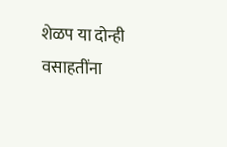शेळप या दोन्ही वसाहतींना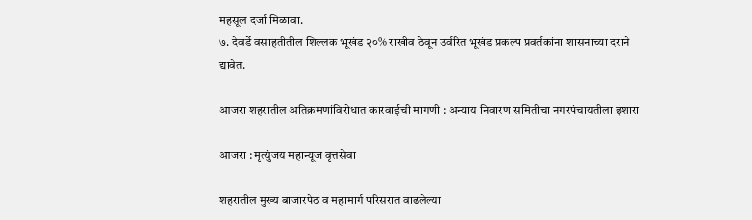महसूल दर्जा मिळावा.
७. देवर्डे वसाहतीतील शिल्लक भूखंड २०% राखीव ठेवून उर्वरित भूखंड प्रकल्प प्रवर्तकांना शासनाच्या दराने द्यावेत.

आजरा शहरातील अतिक्रमणांविरोधात कारवाईची मागणी : अन्याय निवारण समितीचा नगरपंचायतीला इशारा

आजरा : मृत्युंजय महान्यूज वृत्तसेवा

शहरातील मुख्य बाजारपेठ व महामार्ग परिसरात वाढलेल्या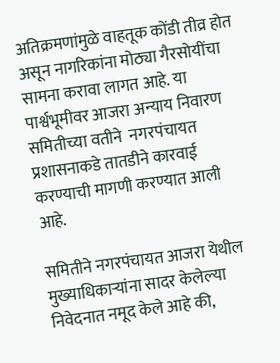अतिक्रमणांमुळे वाहतूक कोंडी तीव्र होत असून नागरिकांना मोठ्या गैरसोयींचा सामना करावा लागत आहे. या पार्श्वभूमीवर आजरा अन्याय निवारण समितीच्या वतीने  नगरपंचायत प्रशासनाकडे तातडीने कारवाई करण्याची मागणी करण्यात आली आहे.

समितीने नगरपंचायत आजरा येथील मुख्याधिकाऱ्यांना सादर केलेल्या निवेदनात नमूद केले आहे की,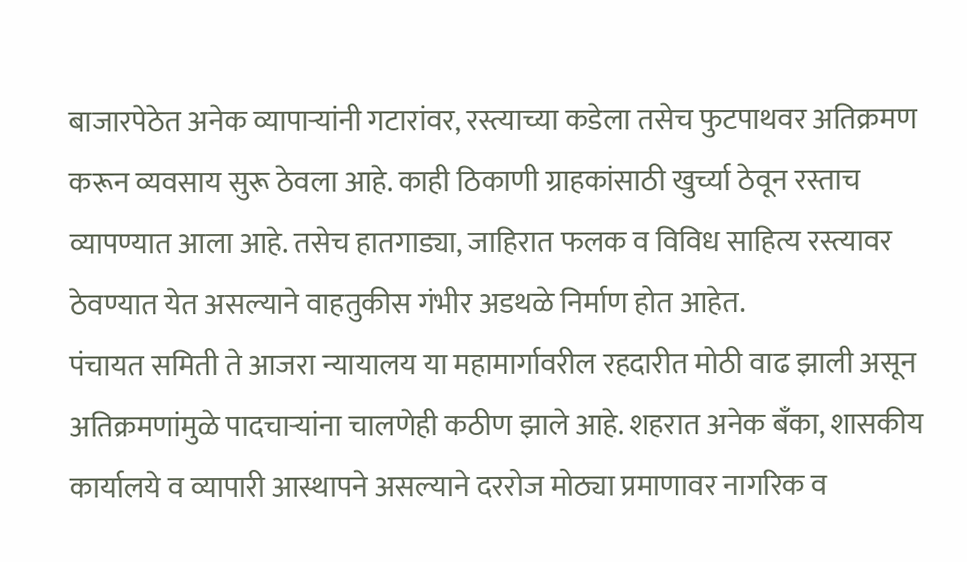बाजारपेठेत अनेक व्यापाऱ्यांनी गटारांवर, रस्त्याच्या कडेला तसेच फुटपाथवर अतिक्रमण करून व्यवसाय सुरू ठेवला आहे. काही ठिकाणी ग्राहकांसाठी खुर्च्या ठेवून रस्ताच व्यापण्यात आला आहे. तसेच हातगाड्या, जाहिरात फलक व विविध साहित्य रस्त्यावर ठेवण्यात येत असल्याने वाहतुकीस गंभीर अडथळे निर्माण होत आहेत.
पंचायत समिती ते आजरा न्यायालय या महामार्गावरील रहदारीत मोठी वाढ झाली असून अतिक्रमणांमुळे पादचाऱ्यांना चालणेही कठीण झाले आहे. शहरात अनेक बँका, शासकीय कार्यालये व व्यापारी आस्थापने असल्याने दररोज मोठ्या प्रमाणावर नागरिक व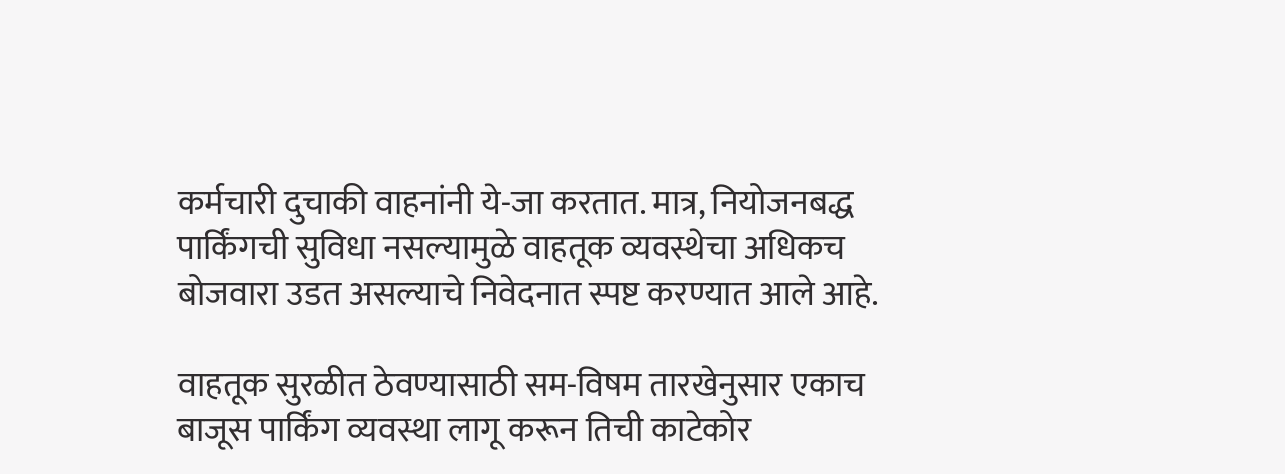कर्मचारी दुचाकी वाहनांनी ये-जा करतात. मात्र, नियोजनबद्ध पार्किंगची सुविधा नसल्यामुळे वाहतूक व्यवस्थेचा अधिकच बोजवारा उडत असल्याचे निवेदनात स्पष्ट करण्यात आले आहे.

वाहतूक सुरळीत ठेवण्यासाठी सम-विषम तारखेनुसार एकाच बाजूस पार्किंग व्यवस्था लागू करून तिची काटेकोर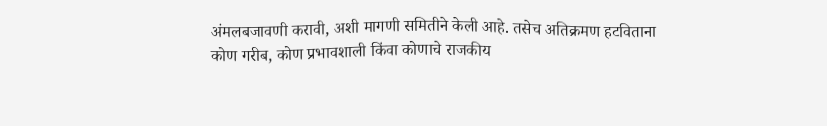अंमलबजावणी करावी, अशी मागणी समितीने केली आहे. तसेच अतिक्रमण हटविताना कोण गरीब, कोण प्रभावशाली किंवा कोणाचे राजकीय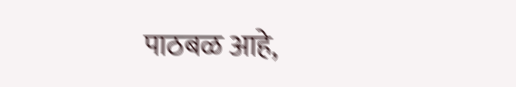पाठबळ आहे,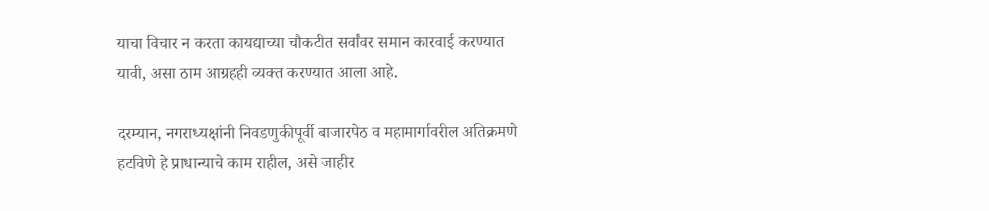याचा विचार न करता कायद्याच्या चौकटीत सर्वांवर समान कारवाई करण्यात यावी, असा ठाम आग्रहही व्यक्त करण्यात आला आहे.

दरम्यान, नगराध्यक्षांनी निवडणुकीपूर्वी बाजारपेठ व महामार्गावरील अतिक्रमणे हटविणे हे प्राधान्याचे काम राहील, असे जाहीर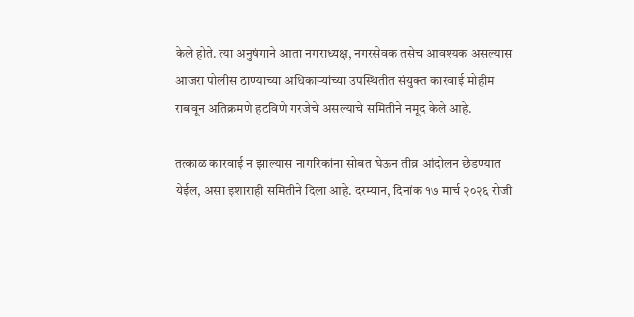केले होते. त्या अनुषंगाने आता नगराध्यक्ष, नगरसेवक तसेच आवश्यक असल्यास आजरा पोलीस ठाण्याच्या अधिकाऱ्यांच्या उपस्थितीत संयुक्त कारवाई मोहीम राबवून अतिक्रमणे हटविणे गरजेचे असल्याचे समितीने नमूद केले आहे.

तत्काळ कारवाई न झाल्यास नागरिकांना सोबत घेऊन तीव्र आंदोलन छेडण्यात येईल, असा इशाराही समितीने दिला आहे. दरम्यान, दिनांक १७ मार्च २०२६ रोजी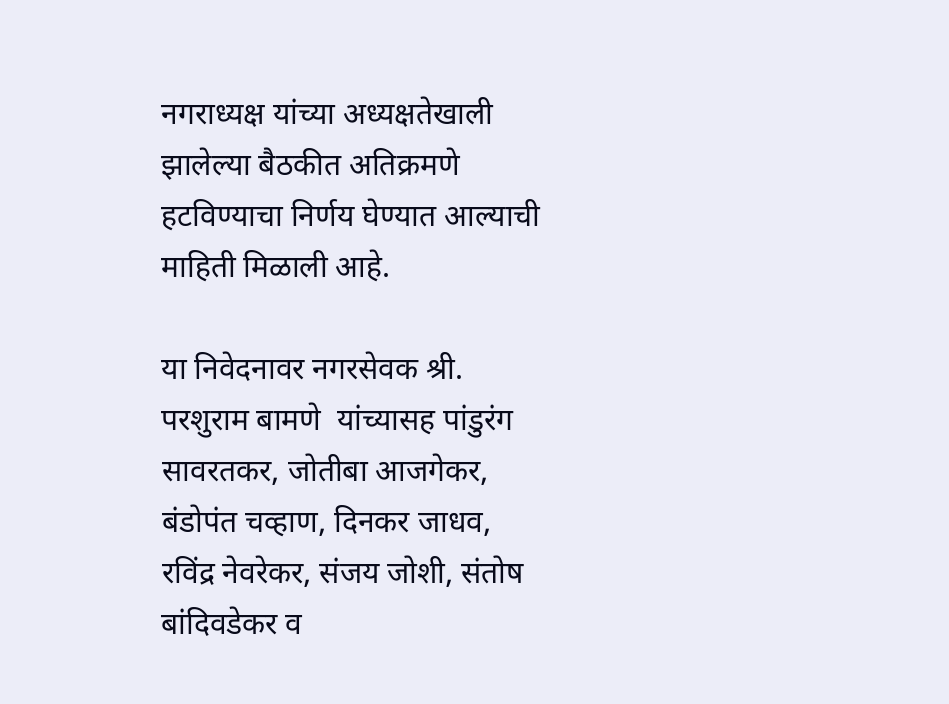नगराध्यक्ष यांच्या अध्यक्षतेखाली झालेल्या बैठकीत अतिक्रमणे हटविण्याचा निर्णय घेण्यात आल्याची माहिती मिळाली आहे.

या निवेदनावर नगरसेवक श्री. परशुराम बामणे  यांच्यासह पांडुरंग सावरतकर, जोतीबा आजगेकर, बंडोपंत चव्हाण, दिनकर जाधव, रविंद्र नेवरेकर, संजय जोशी, संतोष बांदिवडेकर व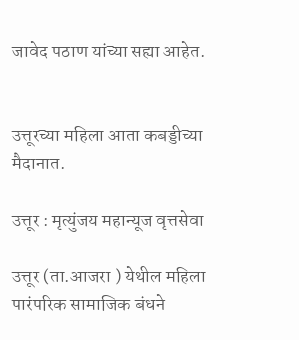जावेद पठाण यांच्या सह्या आहेत.


उत्तूरच्या महिला आता कबड्डीच्या मैदानात.

उत्तूर : मृत्युंजय महान्यूज वृत्तसेवा

उत्तूर (ता.आजरा ) येथील महिला पारंपरिक सामाजिक बंधने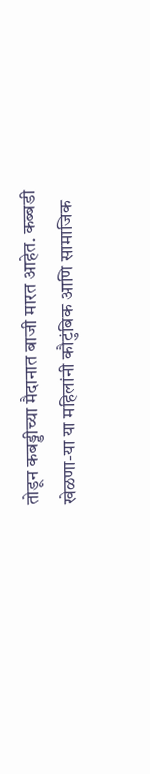तोडून कबड्डीच्या मैदानात बाजी मारत आहेत. कब्बडी खेळणा-या या महिलांनी कौटुंबिक आणि सामाजिक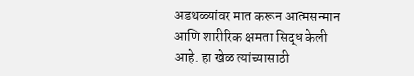अडथळ्यांवर मात करून आत्मसन्मान आणि शारीरिक क्षमता सिद्ध केली आहे. हा खेळ त्यांच्यासाठी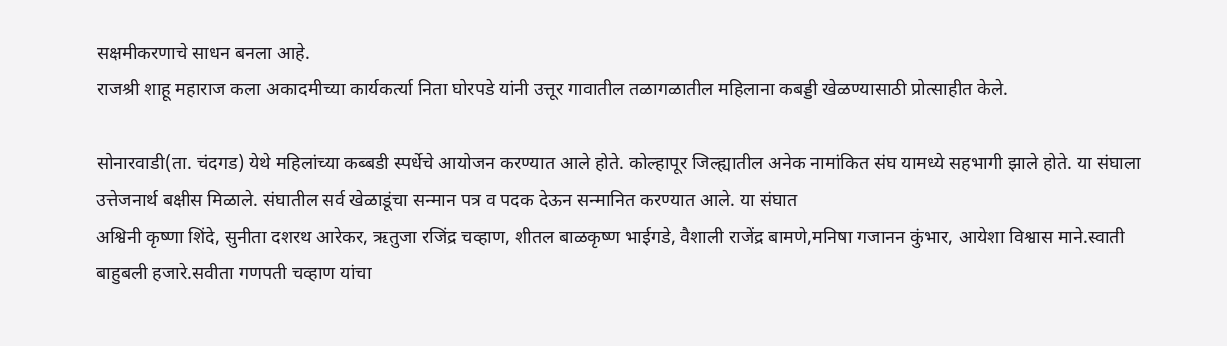सक्षमीकरणाचे साधन बनला आहे.
राजश्री शाहू महाराज कला अकाद‌मीच्या कार्यकर्त्या निता घोरपडे यांनी उत्तूर गावातील तळागळातील महिला‌ना कबड्डी खेळण्यासाठी प्रोत्साहीत केले.

सोनारवाडी(ता. चंदगड) येथे महिलांच्या कब्बडी स्पर्धेचे आयोजन करण्यात आले होते. कोल्हापूर जिल्ह्यातील अनेक नामांकित संघ यामध्ये सहभागी झाले होते. या संघाला उत्तेजनार्थ बक्षीस मिळाले. संघातील सर्व खेळाडूंचा सन्मान पत्र व पदक देऊन सन्मानित करण्यात आले. या संघात
अश्विनी कृष्णा शिंदे, सुनीता दशरथ आरेकर, ऋतुजा रजिंद्र चव्हाण, शीतल बाळकृष्ण भाईगडे, वैशाली राजेंद्र बामणे,मनिषा गजानन कुंभार, आयेशा विश्वास माने.स्वाती बाहुबली हजारे.सवीता गणपती चव्हाण यांचा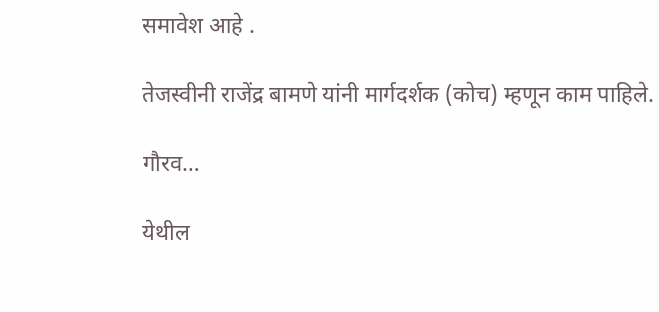समावेश आहे .

तेजस्वीनी राजेंद्र बामणे यांनी मार्गदर्शक (कोच) म्हणून काम पाहिले.

गौरव…

येथील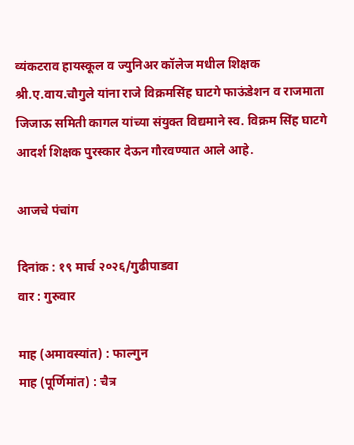व्यंकटराव हायस्कूल व ज्युनिअर कॉलेज मधील शिक्षक श्री.ए.वाय.चौगुले यांना राजे विक्रमसिंह घाटगे फाऊंडेशन व राजमाता जिजाऊ समिती कागल यांच्या संयुक्त विद्यमाने स्व. विक्रम सिंह घाटगे आदर्श शिक्षक पुरस्कार देऊन गौरवण्यात आले आहे.

आजचे पंचांग

दिनांक : १९ मार्च २०२६/गुढीपाडवा
वार : गुरुवार

माह (अमावस्यांत) : फाल्गुन
माह (पूर्णिमांत) : चैत्र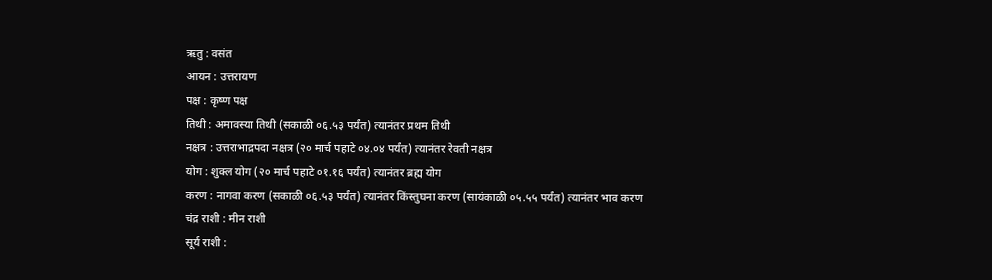ऋतु : वसंत
आयन : उत्तरायण
पक्ष : कृष्ण पक्ष
तिथी : अमावस्या तिथी (सकाळी ०६.५३ पर्यंत) त्यानंतर प्रथम तिथी
नक्षत्र : उत्तराभाद्रपदा नक्षत्र (२० मार्च पहाटे ०४.०४ पर्यंत) त्यानंतर रेवती नक्षत्र
योग : शुक्ल योग (२० मार्च पहाटे ०१.१६ पर्यंत) त्यानंतर ब्रह्म योग
करण : नागवा करण (सकाळी ०६.५३ पर्यंत) त्यानंतर किंस्तुघना करण (सायंकाळी ०५.५५ पर्यंत) त्यानंतर भाव करण
चंद्र राशी : मीन राशी
सूर्य राशी :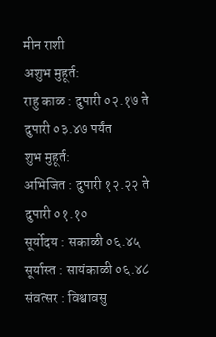मीन राशी
अशुभ मुहूर्त:
राहु काळ : दुपारी ०२.१७ ते दुपारी ०३.४७ पर्यंत
शुभ मुहूर्त:
अभिजित : दुपारी १२.२२ ते दुपारी ०१.१०
सूर्योदय : सकाळी ०६.४५
सूर्यास्त : सायंकाळी ०६.४८
संवत्सर : विश्वावसु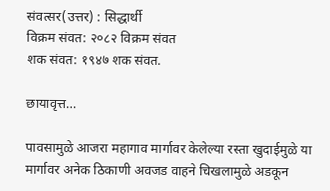संवत्सर(उत्तर) : सिद्धार्थी
विक्रम संवत: २०८२ विक्रम संवत
शक संवत: १९४७ शक संवत.

छायावृत्त…

पावसामुळे आजरा महागाव मार्गावर केलेल्या रस्ता खुदाईमुळे या मार्गावर अनेक ठिकाणी अवजड वाहने चिखलामुळे अडकून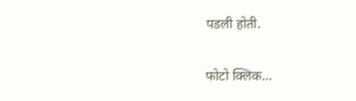पडली होती.

फोटो क्लिक…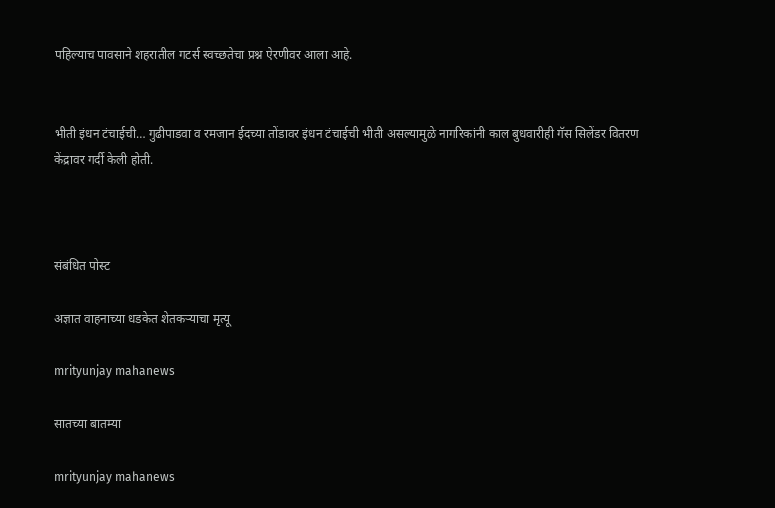पहिल्याच पावसाने शहरातील गटर्स स्वच्छतेचा प्रश्न ऐरणीवर आला आहे.


भीती इंधन टंचाईची… गुढीपाडवा व रमजान ईदच्या तोंडावर इंधन टंचाईची भीती असल्यामुळे नागरिकांनी काल बुधवारीही गॅस सिलेंडर वितरण केंद्रावर गर्दी केली होती.



संबंधित पोस्ट

अज्ञात वाहनाच्या धडकेत शेतकऱ्याचा मृत्यू

mrityunjay mahanews

सातच्या बातम्या

mrityunjay mahanews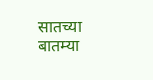सातच्या बातम्या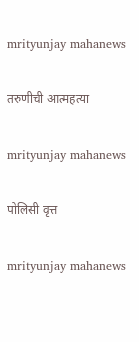mrityunjay mahanews

तरुणीची आत्महत्या

mrityunjay mahanews

पोलिसी वृत्त

mrityunjay mahanews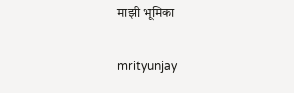माझी भूमिका

mrityunjay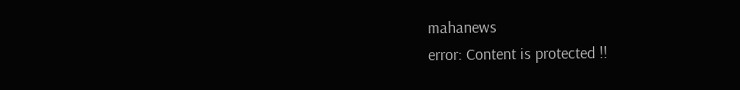mahanews
error: Content is protected !!